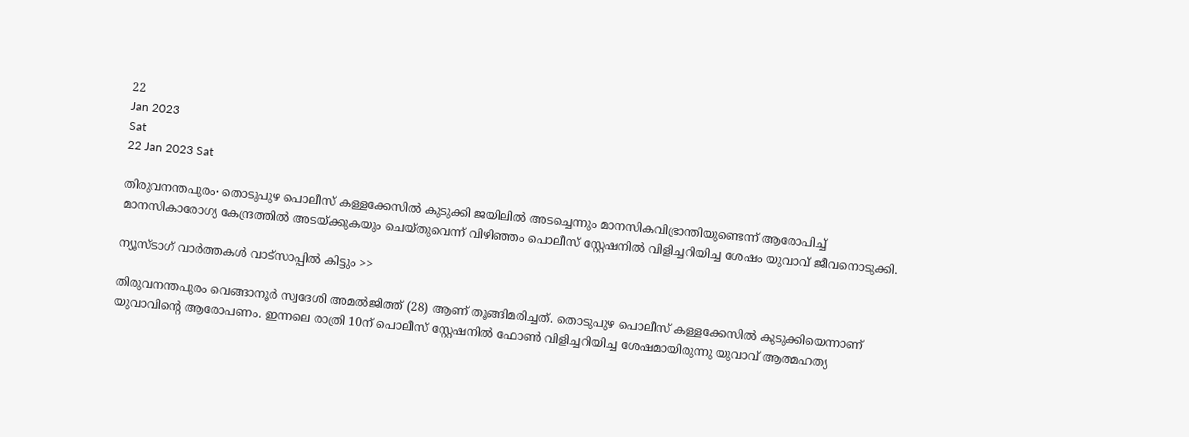22
Jan 2023
Sat
22 Jan 2023 Sat

തിരുവനന്തപുരം∙ തൊടുപുഴ പൊലീസ് കള്ളക്കേസിൽ കുടുക്കി ജയിലിൽ അടച്ചെന്നും മാനസികവിഭ്രാന്തിയുണ്ടെന്ന് ആരോപിച്ച് മാനസികാരോഗ്യ കേന്ദ്രത്തിൽ അടയ്ക്കുകയും ചെയ്തുവെന്ന് വിഴിഞ്ഞം പൊലീസ് സ്റ്റേഷനിൽ വിളിച്ചറിയിച്ച ശേഷം യുവാവ് ജീവനൊടുക്കി.

ന്യൂസ്ടാഗ് വാര്‍ത്തകള്‍ വാട്‌സാപ്പില്‍ കിട്ടും >>

തിരുവനന്തപുരം വെങ്ങാനൂർ സ്വദേശി അമൽജിത്ത് (28) ആണ് തൂങ്ങിമരിച്ചത്. തൊടുപുഴ പൊലീസ് കള്ളക്കേസിൽ കുടുക്കിയെന്നാണ് യുവാവിന്റെ ആരോപണം. ഇന്നലെ രാത്രി 10ന് പൊലീസ് സ്റ്റേഷനിൽ ഫോൺ വിളിച്ചറിയിച്ച ശേഷമായിരുന്നു യുവാവ് ആത്മഹത്യ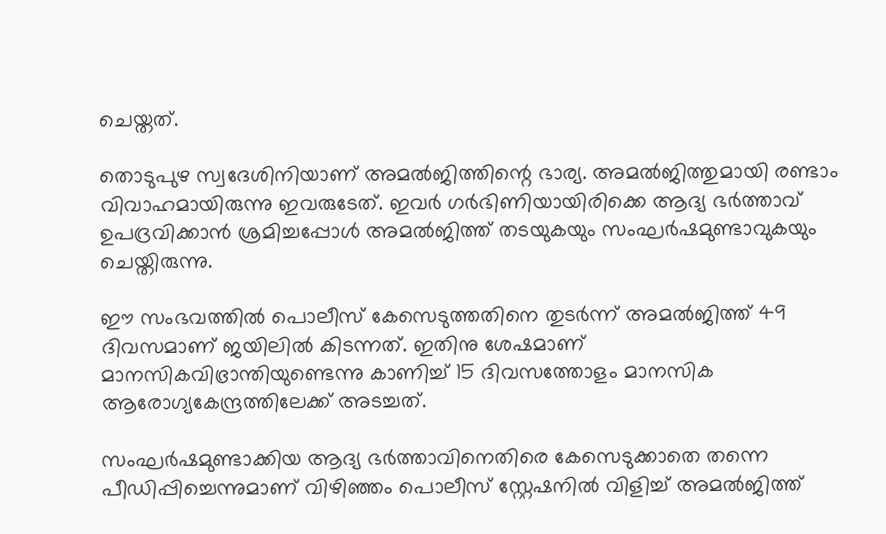ചെയ്തത്.

തൊടുപുഴ സ്വദേശിനിയാണ് അമൽജിത്തിന്റെ ഭാര്യ. അമൽജിത്തുമായി രണ്ടാം വിവാഹമായിരുന്നു ഇവരുടേത്. ഇവർ ഗർഭിണിയായിരിക്കെ ആദ്യ ഭർത്താവ് ഉപദ്രവിക്കാൻ ശ്രമിച്ചപ്പോൾ അമൽജിത്ത് തടയുകയും സംഘർഷമുണ്ടാവുകയും ചെയ്തിരുന്നു.

ഈ സംഭവത്തിൽ പൊലീസ് കേസെടുത്തതിനെ തുടർന്ന് അമൽജിത്ത് 49 ദിവസമാണ് ജയിലിൽ കിടന്നത്. ഇതിനു ശേഷമാണ് മാനസികവിഭ്രാന്തിയുണ്ടെന്നു കാണിച്ച് 15 ദിവസത്തോളം മാനസിക ആരോഗ്യകേന്ദ്രത്തിലേക്ക് അടച്ചത്.

സംഘർഷമുണ്ടാക്കിയ ആദ്യ ഭർത്താവിനെതിരെ കേസെടുക്കാതെ തന്നെ പീഡിപ്പിച്ചെന്നുമാണ് വിഴിഞ്ഞം പൊലീസ് സ്റ്റേഷനിൽ വിളിച്ച് അമൽജിത്ത്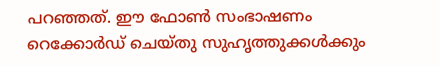പറഞ്ഞത്. ഈ ഫോൺ സംഭാഷണം റെക്കോർഡ് ചെയ്തു സുഹൃത്തുക്കൾക്കും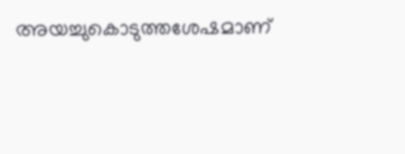അയച്ചുകൊടുത്തശേഷമാണ്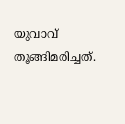യുവാവ് തൂങ്ങിമരിച്ചത്.